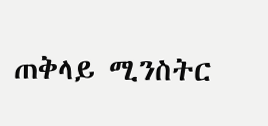ጠቅላይ ሚንስትር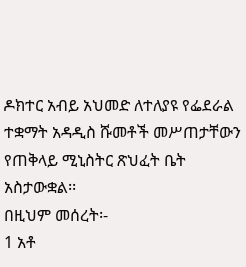ዶክተር አብይ አህመድ ለተለያዩ የፌደራል ተቋማት አዳዲስ ሹመቶች መሥጠታቸውን የጠቅላይ ሚኒስትር ጽህፈት ቤት አስታውቋል፡፡
በዚህም መሰረት፡-
1 አቶ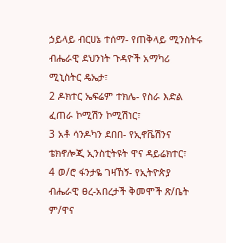ኃይላይ ብርሀኔ ተሰማ- የጠቅላይ ሚንስትሩ ብሔራዊ ደህንነት ጉዳዮች አማካሪ ሚኒስትር ዴኤታ፣
2 ዶክተር ኤፍሬም ተክሌ- የስራ እድል ፈጠራ ኮሚሽን ኮሚሽነር፣
3 አቶ ሳንዶካን ደበበ- የኢኖቬሽንና ቴክኖሎጂ ኢንስቲትዩት ዋና ዳይሬክተር፣
4 ወ/ሮ ፋንታዬ ገዛኸኝ- የኢትዮጵያ ብሔራዊ ፀረ-አበረታች ቅመሞች ጽ/ቤት ም/ዋና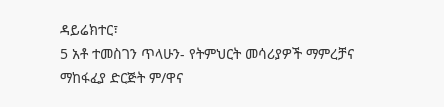ዳይሬክተር፣
5 አቶ ተመስገን ጥላሁን- የትምህርት መሳሪያዎች ማምረቻና ማከፋፈያ ድርጅት ም/ዋና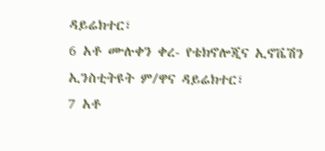ዳይሬክተር፣
6 አቶ ሙሉቀን ቀረ- የቴክኖሎጂና ኢኖቬሽን ኢንስቲትዩት ም/ዋና ዳይሬክተር፣
7 አቶ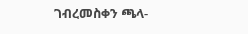ገብረመስቀን ጫላ-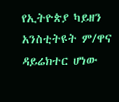የኢትዮጵያ ካይዘን አንስቲትዩት ም/ዋና ዳይሬክተር ሆነው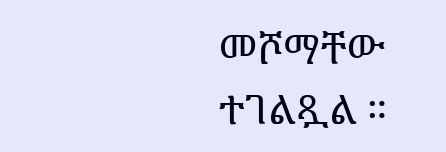መሾማቸው ተገልጿል ።